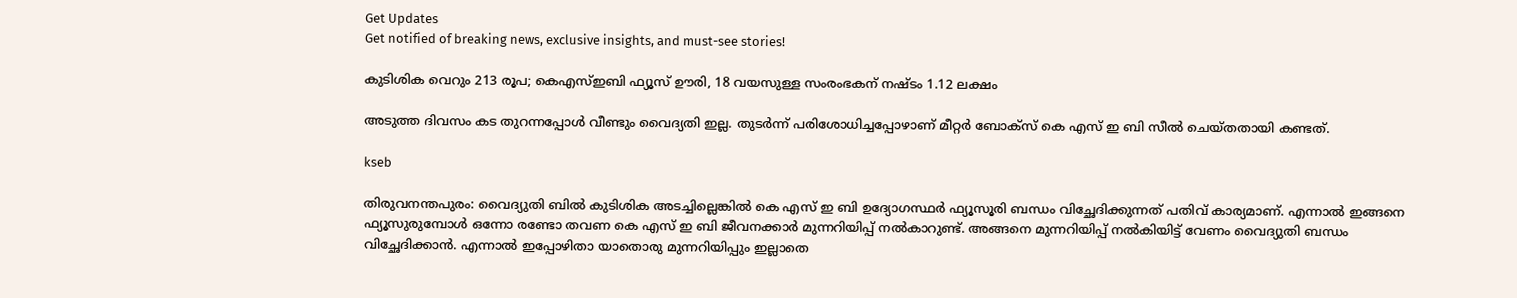Get Updates
Get notified of breaking news, exclusive insights, and must-see stories!

കുടിശിക വെറും 213 രൂപ; കെഎസ്ഇബി ഫ്യൂസ് ഊരി, 18 വയസുള്ള സംരംഭകന് നഷ്ടം 1.12 ലക്ഷം

അടുത്ത ദിവസം കട തുറന്നപ്പോള്‍ വീണ്ടും വൈദ്യതി ഇല്ല. തുടര്‍ന്ന് പരിശോധിച്ചപ്പോഴാണ് മീറ്റര്‍ ബോക്‌സ് കെ എസ് ഇ ബി സീല്‍ ചെയ്തതായി കണ്ടത്.

kseb

തിരുവനന്തപുരം: വൈദ്യുതി ബില്‍ കുടിശിക അടച്ചില്ലെങ്കില്‍ കെ എസ് ഇ ബി ഉദ്യോഗസ്ഥര്‍ ഫ്യൂസൂരി ബന്ധം വിച്ഛേദിക്കുന്നത് പതിവ് കാര്യമാണ്. എന്നാല്‍ ഇങ്ങനെ ഫ്യൂസുരുമ്പോള്‍ ഒന്നോ രണ്ടോ തവണ കെ എസ് ഇ ബി ജീവനക്കാര്‍ മുന്നറിയിപ്പ് നല്‍കാറുണ്ട്. അങ്ങനെ മുന്നറിയിപ്പ് നല്‍കിയിട്ട് വേണം വൈദ്യുതി ബന്ധം വിച്ഛേദിക്കാന്‍. എന്നാല്‍ ഇപ്പോഴിതാ യാതൊരു മുന്നറിയിപ്പും ഇല്ലാതെ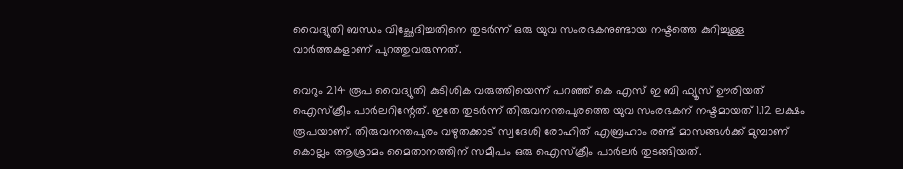വൈദ്യുതി ബന്ധം വിച്ഛേദിച്ചതിനെ തുടര്‍ന്ന് ഒരു യുവ സംരഭകനുണ്ടായ നഷ്ടത്തെ കുറിച്ചുള്ള വാര്‍ത്തകളാണ് പുറത്തുവരുന്നത്.

വെറും 214 രൂപ വൈദ്യുതി കുടിശിക വരുത്തിയെന്ന് പറഞ്ഞ് കെ എസ് ഇ ബി ഫ്യൂസ് ഊരിയത് ഐസ്‌ക്രീം പാര്‍ലറിന്റേത്. ഇതേ തുടര്‍ന്ന് തിരുവനന്തപുരത്തെ യുവ സംരഭകന് നഷ്ടമായത് 1.12 ലക്ഷം രൂപയാണ്. തിരുവനന്തപുരം വഴുതക്കാട് സ്വദേശി രോഹിത് എബ്രഹാം രണ്ട് മാസങ്ങള്‍ക്ക് മുമ്പാണ് കൊല്ലം ആശ്രാമം മൈതാനത്തിന് സമീപം ഒരു ഐസ്‌ക്രീം പാര്‍ലര്‍ തുടങ്ങിയത്.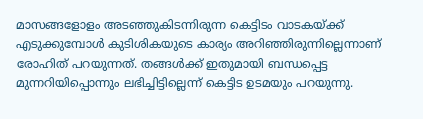മാസങ്ങളോളം അടഞ്ഞുകിടന്നിരുന്ന കെട്ടിടം വാടകയ്ക്ക് എടുക്കുമ്പോള്‍ കുടിശികയുടെ കാര്യം അറിഞ്ഞിരുന്നില്ലെന്നാണ് രോഹിത് പറയുന്നത്. തങ്ങള്‍ക്ക് ഇതുമായി ബന്ധപ്പെട്ട മുന്നറിയിപ്പൊന്നും ലഭിച്ചിട്ടില്ലെന്ന് കെട്ടിട ഉടമയും പറയുന്നു.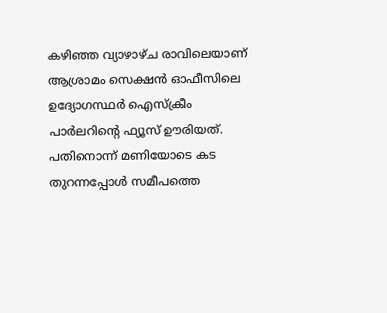കഴിഞ്ഞ വ്യാഴാഴ്ച രാവിലെയാണ് ആശ്രാമം സെക്ഷന്‍ ഓഫീസിലെ ഉദ്യോഗസ്ഥര്‍ ഐസ്‌ക്രീം പാര്‍ലറിന്റെ ഫ്യൂസ് ഊരിയത്. പതിനൊന്ന് മണിയോടെ കട തുറന്നപ്പോള്‍ സമീപത്തെ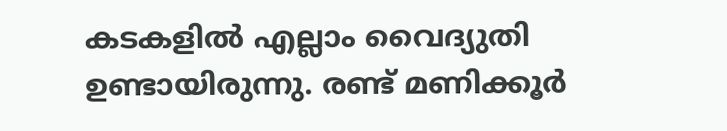കടകളില്‍ എല്ലാം വൈദ്യുതി ഉണ്ടായിരുന്നു. രണ്ട് മണിക്കൂര്‍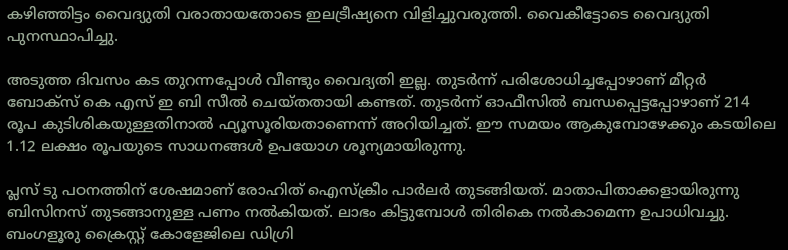കഴിഞ്ഞിട്ടം വൈദ്യുതി വരാതായതോടെ ഇലട്രീഷ്യനെ വിളിച്ചുവരുത്തി. വൈകീട്ടോടെ വൈദ്യുതി പുനസ്ഥാപിച്ചു.

അടുത്ത ദിവസം കട തുറന്നപ്പോള്‍ വീണ്ടും വൈദ്യതി ഇല്ല. തുടര്‍ന്ന് പരിശോധിച്ചപ്പോഴാണ് മീറ്റര്‍ ബോക്‌സ് കെ എസ് ഇ ബി സീല്‍ ചെയ്തതായി കണ്ടത്. തുടര്‍ന്ന് ഓഫീസില്‍ ബന്ധപ്പെട്ടപ്പോഴാണ് 214 രൂപ കുടിശികയുള്ളതിനാല്‍ ഫ്യൂസൂരിയതാണെന്ന് അറിയിച്ചത്. ഈ സമയം ആകുമ്പോഴേക്കും കടയിലെ 1.12 ലക്ഷം രൂപയുടെ സാധനങ്ങള്‍ ഉപയോഗ ശൂന്യമായിരുന്നു.

പ്ലസ് ടു പഠനത്തിന് ശേഷമാണ് രോഹിത് ഐസ്‌ക്രീം പാര്‍ലര്‍ തുടങ്ങിയത്. മാതാപിതാക്കളായിരുന്നു ബിസിനസ് തുടങ്ങാനുള്ള പണം നല്‍കിയത്. ലാഭം കിട്ടുമ്പോള്‍ തിരികെ നല്‍കാമെന്ന ഉപാധിവച്ചു. ബംഗളൂരു ക്രൈസ്റ്റ് കോളേജിലെ ഡിഗ്രി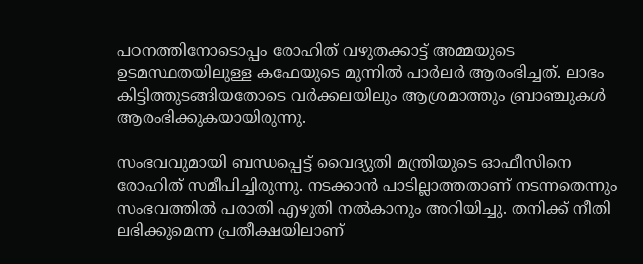പഠനത്തിനോടൊപ്പം രോഹിത് വഴുതക്കാട്ട് അമ്മയുടെ ഉടമസ്ഥതയിലുള്ള കഫേയുടെ മുന്നില്‍ പാര്‍ലര്‍ ആരംഭിച്ചത്. ലാഭം കിട്ടിത്തുടങ്ങിയതോടെ വര്‍ക്കലയിലും ആശ്രമാത്തും ബ്രാഞ്ചുകള്‍ ആരംഭിക്കുകയായിരുന്നു.

സംഭവവുമായി ബന്ധപ്പെട്ട് വൈദ്യുതി മന്ത്രിയുടെ ഓഫീസിനെ രോഹിത് സമീപിച്ചിരുന്നു. നടക്കാന്‍ പാടില്ലാത്തതാണ് നടന്നതെന്നും സംഭവത്തില്‍ പരാതി എഴുതി നല്‍കാനും അറിയിച്ചു. തനിക്ക് നീതി ലഭിക്കുമെന്ന പ്രതീക്ഷയിലാണ്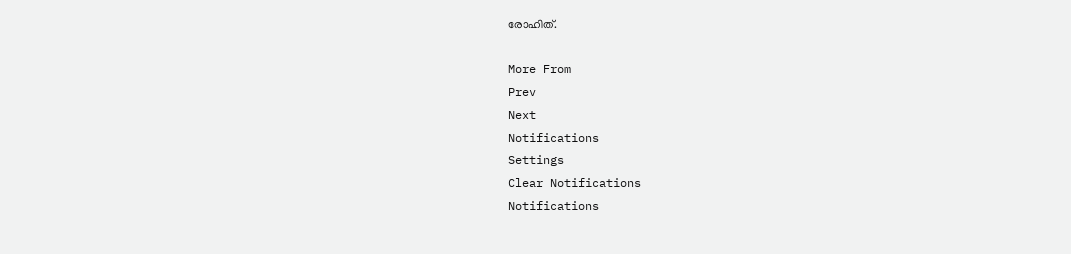രോഹിത്.

More From
Prev
Next
Notifications
Settings
Clear Notifications
Notifications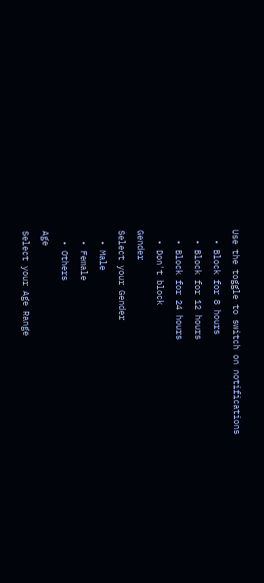Use the toggle to switch on notifications
  • Block for 8 hours
  • Block for 12 hours
  • Block for 24 hours
  • Don't block
Gender
Select your Gender
  • Male
  • Female
  • Others
Age
Select your Age Range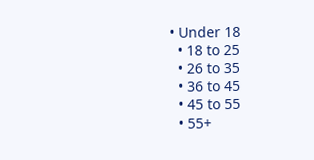• Under 18
  • 18 to 25
  • 26 to 35
  • 36 to 45
  • 45 to 55
  • 55+